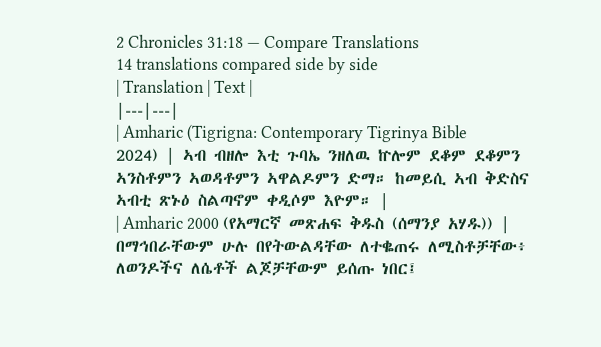2 Chronicles 31:18 — Compare Translations
14 translations compared side by side
| Translation | Text |
|---|---|
| Amharic (Tigrigna: Contemporary Tigrinya Bible 2024) | ኣብ ብዘሎ እቲ ጉባኤ ንዘለዉ ኵሎም ደቆም ደቆምን ኣንስቶምን ኣወዳቶምን ኣዋልዶምን ድማ። ከመይሲ ኣብ ቅድስና ኣብቲ ጽኑዕ ስልጣኖም ቀዲሶም እዮም። |
| Amharic 2000 (የአማርኛ መጽሐፍ ቅዱስ (ሰማንያ አሃዱ)) | በማኅበራቸውም ሁሉ በየትውልዳቸው ለተቈጠሩ ለሚስቶቻቸው፥ ለወንዶችና ለሴቶች ልጆቻቸውም ይሰጡ ነበር፤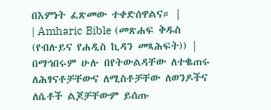በእምነት ፈጽመው ተቀድሰዋልና። |
| Amharic Bible (መጽሐፍ ቅዱስ (የብሉይና የሐዲስ ኪዳን መጻሕፍት)) | በማኅበሩም ሁሉ በየትውልዳቸው ለተቈጠሩ ለሕፃናቶቻቸውና ለሚስቶቻቸው ለወንዶችና ለሴቶች ልጆቻቸውም ይሰጡ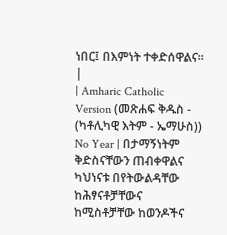ነበር፤ በእምነት ተቀድሰዋልና። |
| Amharic Catholic Version (መጽሐፍ ቅዱስ - (ካቶሊካዊ እትም - ኤማሁስ)) No Year | በታማኝነትም ቅድስናቸውን ጠብቀዋልና ካህነናቱ በየትውልዳቸው ከሕፃናቶቻቸውና ከሚስቶቻቸው ከወንዶችና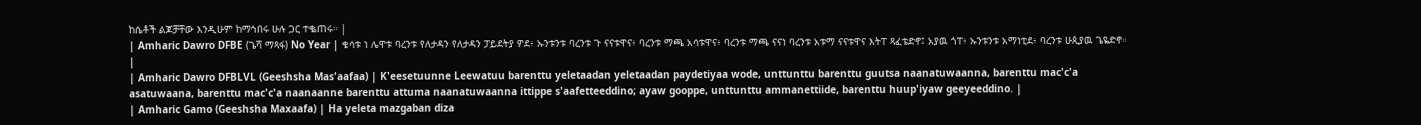ከሴቶች ልጆቻቸው እንዲሁም ከማኅበሩ ሁሉ ጋር ተቈጠሩ። |
| Amharic Dawro DFBE (ጌሻ ማጻፋ) No Year | ቄሳቱ ነ ሌዋቱ ባረንቱ የለታዳን የለታዳን ፓይደትያ ዎደ፥ ኡንቱንቱ ባረንቱ ጉ ናናቱዋና፥ ባረንቱ ማጫ አሳቱዋና፥ ባረንቱ ማጫ ናናነ ባረንቱ አቱማ ናናቱዋና እትፐ ጻፈቴድኖ፤ አያዉ ጎፐ፥ ኡንቱንቱ አማነቲደ፥ ባረንቱ ሁጲያዉ ጌዬድኖ። |
| Amharic Dawro DFBLVL (Geeshsha Mas'aafaa) | K'eesetuunne Leewatuu barenttu yeletaadan yeletaadan paydetiyaa wode, unttunttu barenttu guutsa naanatuwaanna, barenttu mac'c'a asatuwaana, barenttu mac'c'a naanaanne barenttu attuma naanatuwaanna ittippe s'aafetteeddino; ayaw gooppe, unttunttu ammanettiide, barenttu huup'iyaw geeyeeddino. |
| Amharic Gamo (Geeshsha Maxaafa) | Ha yeleta mazgaban diza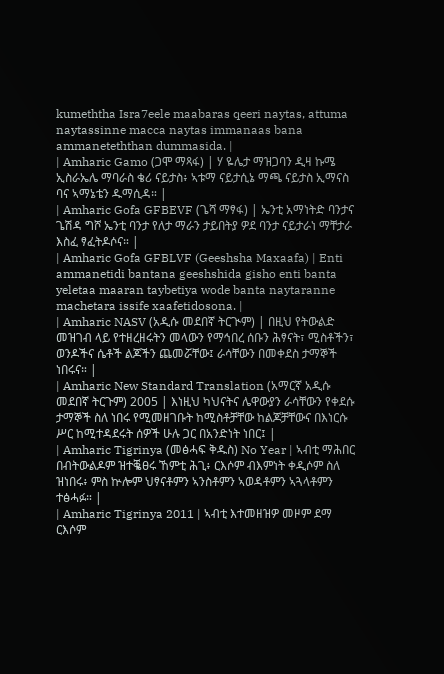kumeththa Isra7eele maabaras qeeri naytas, attuma naytassinne macca naytas immanaas bana ammaneteththan dummasida. |
| Amharic Gamo (ጋሞ ማጻፋ) | ሃ ዬሌታ ማዝጋባን ዲዛ ኩሜ ኢስራኤሌ ማባራስ ቄሪ ናይታስ፥ ኣቱማ ናይታሲኔ ማጫ ናይታስ ኢማናስ ባና ኣማኔቴን ዱማሲዳ። |
| Amharic Gofa GFBEVF (ጌሻ ማፃፋ) | ኤንቲ አማነትድ ባንታና ጌሽዳ ግሾ ኤንቲ ባንታ የለታ ማራን ታይበትያ ዎደ ባንታ ናይታራነ ማቸታራ እስፈ ፃፈትዶሶና። |
| Amharic Gofa GFBLVF (Geeshsha Maxaafa) | Enti ammanetidi bantana geeshshida gisho enti banta yeletaa maaran taybetiya wode banta naytaranne machetara issife xaafetidosona. |
| Amharic NASV (አዲሱ መደበኛ ትርጒም) | በዚህ የትውልድ መዝገብ ላይ የተዘረዘሩትን መላውን የማኅበረ ሰቡን ሕፃናት፣ ሚስቶችን፣ ወንዶችና ሴቶች ልጆችን ጨመሯቸው፤ ራሳቸውን በመቀደስ ታማኞች ነበሩና። |
| Amharic New Standard Translation (አማርኛ አዲሱ መደበኛ ትርጉም) 2005 | እነዚህ ካህናትና ሌዋውያን ራሳቸውን የቀደሱ ታማኞች ስለ ነበሩ የሚመዘገቡት ከሚስቶቻቸው ከልጆቻቸውና በእነርሱ ሥር ከሚተዳደሩት ሰዎች ሁሉ ጋር በአንድነት ነበር፤ |
| Amharic Tigrinya (መፅሓፍ ቅዱስ) No Year | ኣብቲ ማሕበር በብትውልዶም ዝተቘፀሩ ኸምቲ ሕጊ፥ ርእሶም ብእምነት ቀዲሶም ስለ ዝነበሩ፥ ምስ ኵሎም ህፃናቶምን ኣንስቶምን ኣወዳቶምን ኣጓላቶምን ተፅሓፉ። |
| Amharic Tigrinya 2011 | ኣብቲ እተመዘዝዎ መዞም ደማ ርእሶም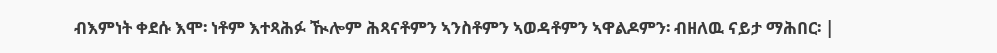ብእምነት ቀደሱ እሞ፡ ነቶም እተጻሕፉ ዂሎም ሕጻናቶምን ኣንስቶምን ኣወዳቶምን ኣዋልዶምን፡ ብዘለዉ ናይታ ማሕበር፡ |